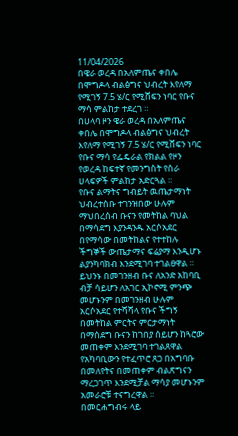11/04/2026
በዌራ ወረዳ በአለምጤና ቀበሌ በሞግዶላ ብልፅግና ህብረት እየለማ የሚገኝ 7.5 ሄ/ር የሚሸፍን ነባር የቡና ማሳ ምልከታ ተደረገ ።
በሀላባ ዞን ዌራ ወረዳ በአለምጤና ቀበሌ በሞግዶላ ብልፅግና ህብረት እየለማ የሚገኝ 7.5 ሄ/ር የሚሸፍን ነባር የቡና ማሳ የፌዴራል የክልል የዞን የወረዳ ከፍተኛ የመንግስት የስራ ሀላፍዎች ምልከታ አድርጓል ።
የቡና ልማትና ግብይት ዉጤታማነት ህብረተሰቡ ተገንዝበው ሁሉም ማህበረሰብ ቡናን የመትከል ባህል በማሳደግ እያንዳንዱ አርሶአደር በየማሳው በመትከልና የተተከሉ ችግኞች ውጤታማና ፍሬያማ እንዲሆኑ ልያንካባክብ እንደሚገባ ተገልፀዋል ።
ይህንኑ በመገንዘብ ቡና ለአንድ አከባቢ ብቻ ሳይሆን ለአገር ኢኮኖሚ ምንጭ መሆኑንም በመገንዘብ ሁሉም አርሶአደር የተሻሻላ የቡና ችግኝ በመትከል ምርትና ምርታማነት በማሰደግ ቡናን ከገበያ ሰይሆን ከጓሮው መጠቀም እንደሚገባ ተገልጸዋል
የአካባቢውን የተፈጥሮ ጸጋ በአግባቡ በመለየትና በመጠቀም ብልጽግናን ማረጋገጥ እንደሚቻል ማሳያ መሆኑንም አመራሮቹ ተናግረዋል ።
በመርሐግብሩ ላይ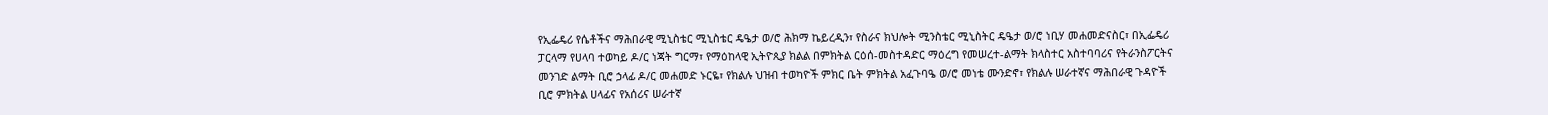የኢፌዴሪ የሴቶችና ማሕበራዊ ሚኒስቴር ሚኒስቴር ዴዔታ ወ/ሮ ሕክማ ኬይረዲን፣ የስራና ክህሎት ሚንስቴር ሚኒስትር ዴዔታ ወ/ሮ ነቢሃ መሐመድናስር፣ በኢፌዴሪ ፓርላማ የሀላባ ተወካይ ዶ/ር ነጃት ግርማ፣ የማዕከላዊ ኢትዮጲያ ክልል በምክትል ርዕሰ-መስተዳድር ማዕረግ የመሠረተ-ልማት ክላስተር አስተባባሪና የትራንስፖርትና መንገድ ልማት ቢሮ ኃላፊ ዶ/ር መሐመድ ኑርዬ፣ የክልሉ ህዝብ ተወካዮች ምክር ቤት ምክትል አፈጉባዔ ወ/ሮ መነቴ ሙንድኖ፣ የክልሉ ሠራተኛና ማሕበራዊ ጉዳዮች ቢሮ ምክትል ሀላፊና የአሰሪና ሠራተኛ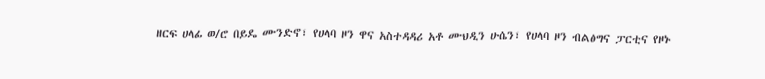ዘርፍ ሀላፊ ወ/ሮ በይዴ ሙንድኖ፣ የሀላባ ዞን ዋና አስተዳዳሪ አቶ ሙህዲን ሁሴን፣ የሀላባ ዞን ብልፅግና ፓርቲና የዞኑ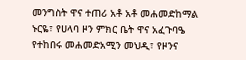መንግስት ዋና ተጠሪ አቶ አቶ መሐመድከማል ኑርዬ፣ የሀላባ ዞን ምክር ቤት ዋና አፈጉባዔ የተከበሩ መሐመድአሚን መህዲ፣ የዞንና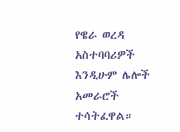የዌራ ወረዳ አስተባባሪዎች እንዲሁም ሌሎች አመራሮች ተሳትፈዋል።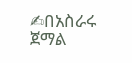✍በአስራሩ ጀማል